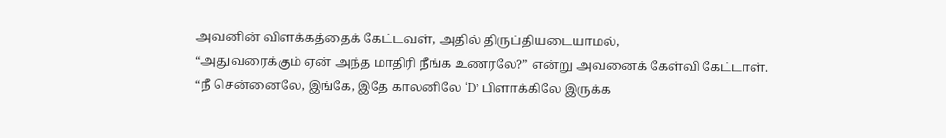அவனின் விளக்கத்தைக் கேட்டவள், அதில் திருப்தியடையாமல்,
“அதுவரைக்கும் ஏன் அந்த மாதிரி நீங்க உணரலே?” என்று அவனைக் கேள்வி கேட்டாள்.
“நீ சென்னைலே, இங்கே, இதே காலனிலே ‘D’ பிளாக்கிலே இருக்க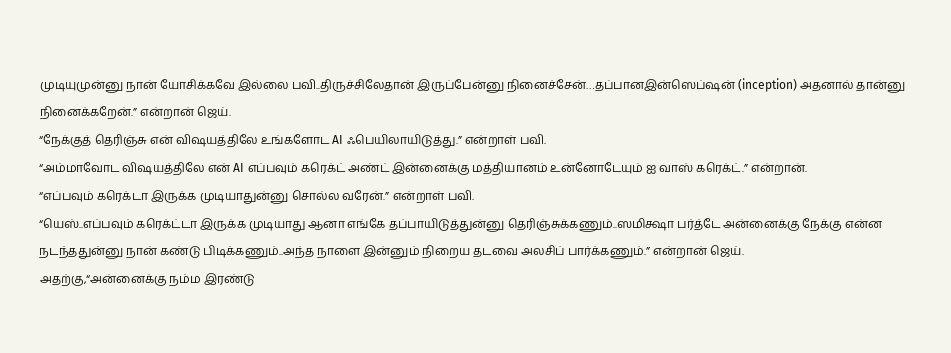முடியுமுன்னு நான் யோசிக்கவே இல்லை பவி..திருச்சிலேதான் இருப்பேன்னு நினைச்சேன்…தப்பானஇன்ஸெப்ஷன் (inception) அதனால் தான்னு நினைக்கறேன்.” என்றான் ஜெய்.
“நேக்குத் தெரிஞ்சு என் விஷயத்திலே உங்களோட AI ஃபெயிலாயிடுத்து.” என்றாள் பவி.
“அம்மாவோட விஷயத்திலே என் AI எப்பவும் கரெக்ட் அண்ட் இன்னைக்கு மத்தியானம் உன்னோடேயும் ஐ வாஸ் கரெக்ட்.” என்றான்.
“எப்பவும் கரெக்டா இருக்க முடியாதுன்னு சொல்ல வரேன்.” என்றாள் பவி.
“யெஸ்..எப்பவும் கரெக்ட்டா இருக்க முடியாது ஆனா எங்கே தப்பாயிடுத்துன்னு தெரிஞ்சுக்கணும்..ஸமிக்ஷா பர்த்டே அன்னைக்கு நேக்கு என்ன நடந்ததுன்னு நான் கண்டு பிடிக்கணும்..அந்த நாளை இன்னும் நிறைய தடவை அலசிப் பார்க்கணும்.” என்றான் ஜெய்.
அதற்கு,“அன்னைக்கு நம்ம இரண்டு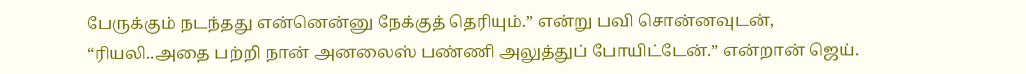பேருக்கும் நடந்தது என்னென்னு நேக்குத் தெரியும்.” என்று பவி சொன்னவுடன்,
“ரியலி..அதை பற்றி நான் அனலைஸ் பண்ணி அலுத்துப் போயிட்டேன்.” என்றான் ஜெய்.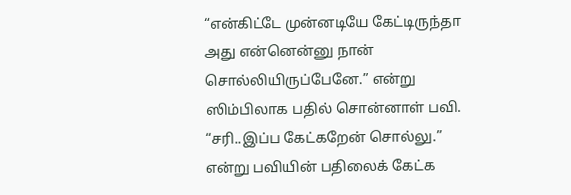“என்கிட்டே முன்னடியே கேட்டிருந்தா அது என்னென்னு நான் சொல்லியிருப்பேனே.” என்று ஸிம்பிலாக பதில் சொன்னாள் பவி.
“சரி..இப்ப கேட்கறேன் சொல்லு.” என்று பவியின் பதிலைக் கேட்க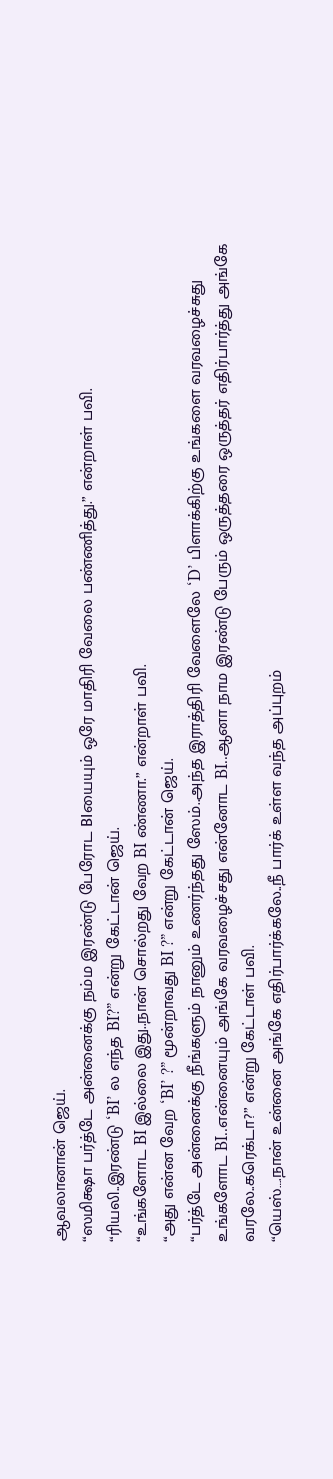ஆவலானான் ஜெய்.
“ஸமிக்ஷா பர்த்டே அன்னைக்கு நம்ம இரண்டு பேரோட BIயையும் ஒரே மாதிரி வேலை பண்ணித்து.” என்றாள் பவி.
“ரியலி..இரண்டு ‘BI’ ல எந்த BI?” என்று கேட்டான் ஜெய்.
“உங்களோட BI இல்லை இது..நான் சொல்றது வேற BI ண்ணா.” என்றாள் பவி.
“அது என்ன வேற ‘BI’ ?” மூன்றாவது BI ?” என்று கேட்டான் ஜெய்.
“பர்த்டே அன்னைக்கு நீங்களும் நானும் உணர்ந்தது ஸேம்..அந்த இராத்திரி வேளைலே ‘D’ பிளாக்கிற்கு உங்களை வரவழைச்சுது உங்களோட BI..என்னையும் அங்கே வரவழைச்சது என்னோட BI..ஆனா நாம இரண்டு பேரும் ஒருத்தரை ஒருத்தர் எதிர்பார்த்து அங்கே வரலே..கரெக்டா?” என்று கேட்டாள் பவி.
“யெஸ்….நான் உன்னை அங்கே எதிர்பார்க்கலே..நீ பார்க் உள்ள வந்த அப்புறம்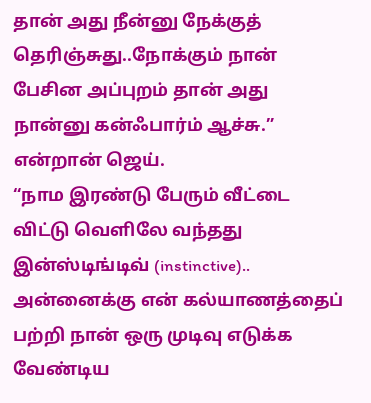தான் அது நீன்னு நேக்குத் தெரிஞ்சுது..நோக்கும் நான் பேசின அப்புறம் தான் அது நான்னு கன்ஃபார்ம் ஆச்சு.” என்றான் ஜெய்.
“நாம இரண்டு பேரும் வீட்டை விட்டு வெளிலே வந்தது இன்ஸ்டிங்டிவ் (instinctive)..
அன்னைக்கு என் கல்யாணத்தைப் பற்றி நான் ஒரு முடிவு எடுக்க வேண்டிய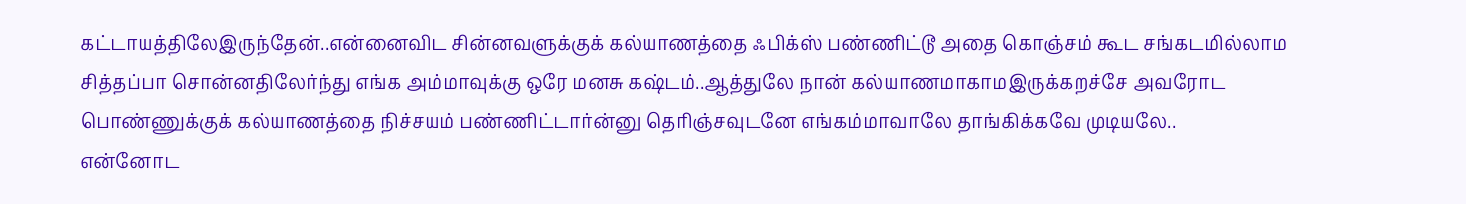கட்டாயத்திலேஇருந்தேன்..என்னைவிட சின்னவளுக்குக் கல்யாணத்தை ஃபிக்ஸ் பண்ணிட்டூ அதை கொஞ்சம் கூட சங்கடமில்லாம சித்தப்பா சொன்னதிலேர்ந்து எங்க அம்மாவுக்கு ஒரே மனசு கஷ்டம்..ஆத்துலே நான் கல்யாணமாகாமஇருக்கறச்சே அவரோட பொண்ணுக்குக் கல்யாணத்தை நிச்சயம் பண்ணிட்டார்ன்னு தெரிஞ்சவுடனே எங்கம்மாவாலே தாங்கிக்கவே முடியலே..
என்னோட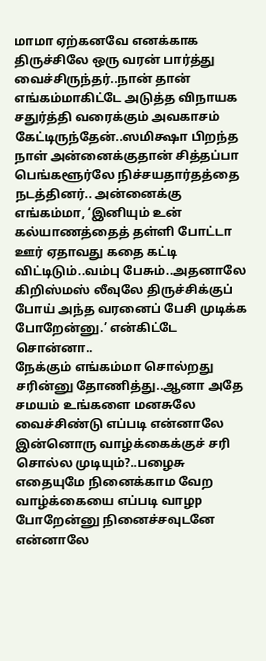மாமா ஏற்கனவே எனக்காக திருச்சிலே ஒரு வரன் பார்த்து வைச்சிருந்தர்..நான் தான் எங்கம்மாகிட்டே அடுத்த விநாயக சதுர்த்தி வரைக்கும் அவகாசம் கேட்டிருந்தேன்..ஸமிக்ஷா பிறந்த நாள் அன்னைக்குதான் சித்தப்பா பெங்களூர்லே நிச்சயதார்தத்தை நடத்தினர்.. அன்னைக்கு எங்கம்மா, ‘இனியும் உன் கல்யாணத்தைத் தள்ளி போட்டா ஊர் ஏதாவது கதை கட்டி விட்டிடும்..வம்பு பேசும்..அதனாலே கிறிஸ்மஸ் லீவுலே திருச்சிக்குப் போய் அந்த வரனைப் பேசி முடிக்க போறேன்னு.’ என்கிட்டே சொன்னா..
நேக்கும் எங்கம்மா சொல்றது சரின்னு தோணித்து..ஆனா அதே சமயம் உங்களை மனசுலே வைச்சிண்டு எப்படி என்னாலே இன்னொரு வாழ்க்கைக்குச் சரி சொல்ல முடியும்?..பழைசு எதையுமே நினைக்காம வேற வாழ்க்கையை எப்படி வாழp போறேன்னு நினைச்சவுடனே என்னாலே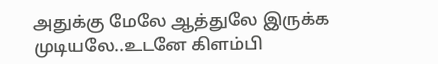அதுக்கு மேலே ஆத்துலே இருக்க முடியலே..உடனே கிளம்பி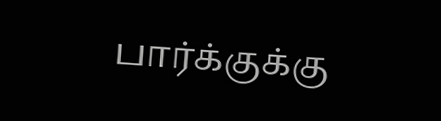பார்க்குக்கு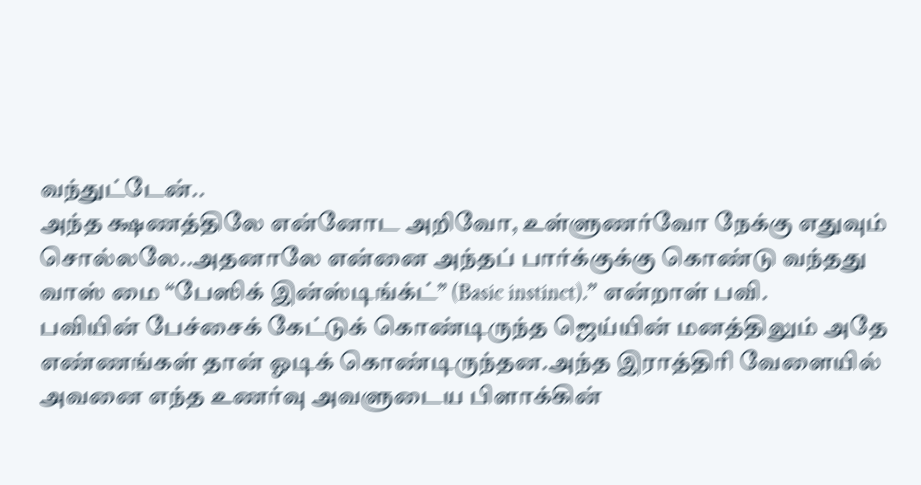வந்துட்டேன்..
அந்த க்ஷணத்திலே என்னோட அறிவோ, உள்ளுணர்வோ நேக்கு எதுவும் சொல்லலே..அதனாலே என்னை அந்தப் பார்க்குக்கு கொண்டு வந்தது வாஸ் மை “பேஸிக் இன்ஸ்டிங்க்ட்” (Basic instinct).” என்றாள் பவி.
பவியின் பேச்சைக் கேட்டுக் கொண்டிருந்த ஜெய்யின் மனத்திலும் அதே எண்ணங்கள் தான் ஓடிக் கொண்டிருந்தன.அந்த இராத்திரி வேளையில் அவனை எந்த உணர்வு அவளுடைய பிளாக்கின்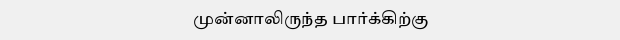முன்னாலிருந்த பார்க்கிற்கு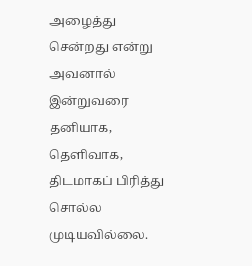அழைத்து சென்றது என்று அவனால் இன்றுவரை தனியாக, தெளிவாக, திடமாகப் பிரித்து சொல்ல முடியவில்லை.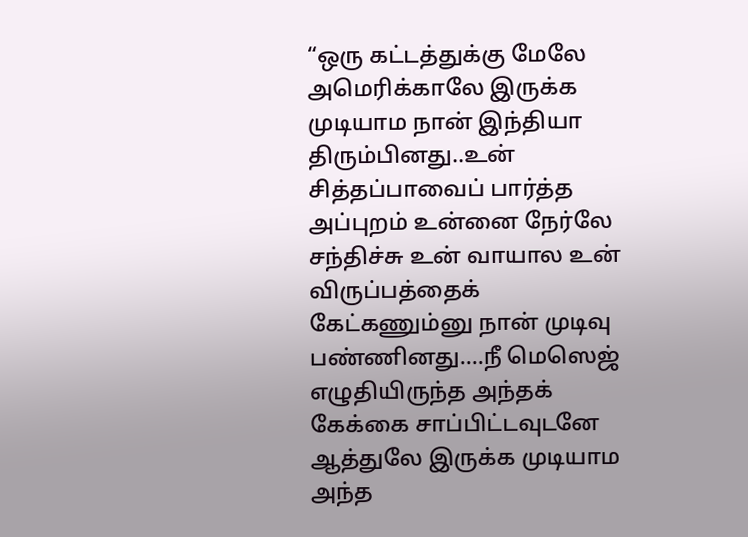“ஒரு கட்டத்துக்கு மேலே அமெரிக்காலே இருக்க முடியாம நான் இந்தியா திரும்பினது..உன் சித்தப்பாவைப் பார்த்த அப்புறம் உன்னை நேர்லே சந்திச்சு உன் வாயால உன் விருப்பத்தைக் கேட்கணும்னு நான் முடிவு பண்ணினது….நீ மெஸெஜ் எழுதியிருந்த அந்தக் கேக்கை சாப்பிட்டவுடனே ஆத்துலே இருக்க முடியாம அந்த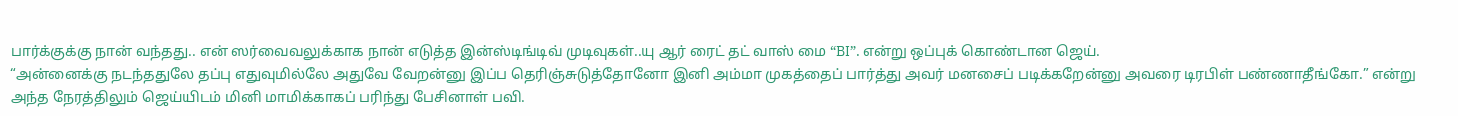பார்க்குக்கு நான் வந்தது.. என் ஸர்வைவலுக்காக நான் எடுத்த இன்ஸ்டிங்டிவ் முடிவுகள்..யு ஆர் ரைட் தட் வாஸ் மை “BI”. என்று ஒப்புக் கொண்டான ஜெய்.
“அன்னைக்கு நடந்ததுலே தப்பு எதுவுமில்லே அதுவே வேறன்னு இப்ப தெரிஞ்சுடுத்தோனோ இனி அம்மா முகத்தைப் பார்த்து அவர் மனசைப் படிக்கறேன்னு அவரை டிரபிள் பண்ணாதீங்கோ.” என்று அந்த நேரத்திலும் ஜெய்யிடம் மினி மாமிக்காகப் பரிந்து பேசினாள் பவி.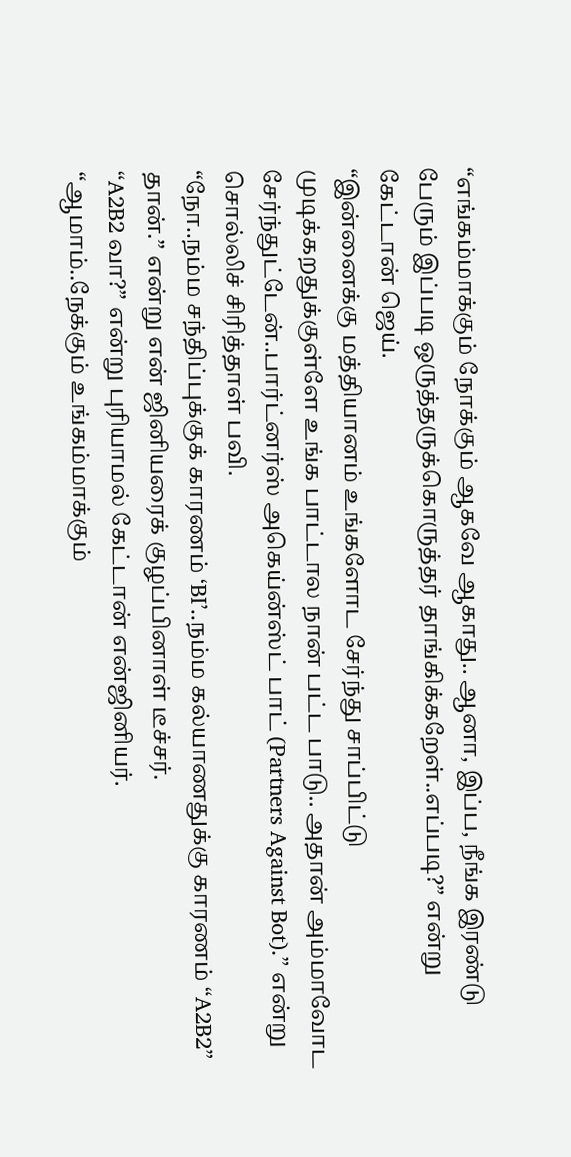“எங்கம்மாக்கும் நோக்கும் ஆகவே ஆகாது.. ஆனா, இப்ப, நீங்க இரண்டு பேரும் இப்படி ஒருத்தருக்கொருத்தர் தாங்கிக்கறேள்..எப்படி?” என்று கேட்டான் ஜெய்.
“இன்னைக்கு மத்தியானம் உங்களோட சேர்ந்து சாப்பிட்டு முடிக்கறதுக்குள்ளே உங்க பாட்டால நான் பட்ட பாடு.. அதான் அம்மாவோட சேர்ந்துட்டேன்..பார்ட்னர்ஸ் அகெய்ன்ஸ்ட் பாட் (Partners Against Bot).” என்று சொல்லிச் சிரித்தாள் பவி.
“நோ..நம்ம சந்திப்புக்குக் காரணம் ‘BI’..நம்ம கல்யாணதுக்கு காரணம் “A2B2” தான்.” என்று என் ஜினியரைக் குழப்பினாள் டீச்சர்.
“A2B2 வா?” என்று புரியாமல் கேட்டான் என்ஜினியர்.
“ஆமாம்..நேக்கும் உங்கம்மாக்கும்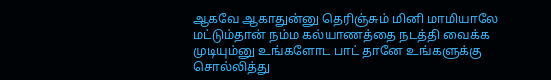ஆகவே ஆகாதுன்னு தெரிஞ்சும் மினி மாமியாலே மட்டும்தான் நம்ம கல்யாணத்தை நடத்தி வைக்க முடியும்னு உங்களோட பாட் தானே உங்களுக்கு சொல்லித்து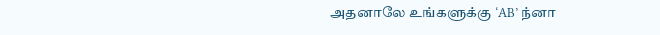அதனாலே உங்களுக்கு ‘AB’ ந்னா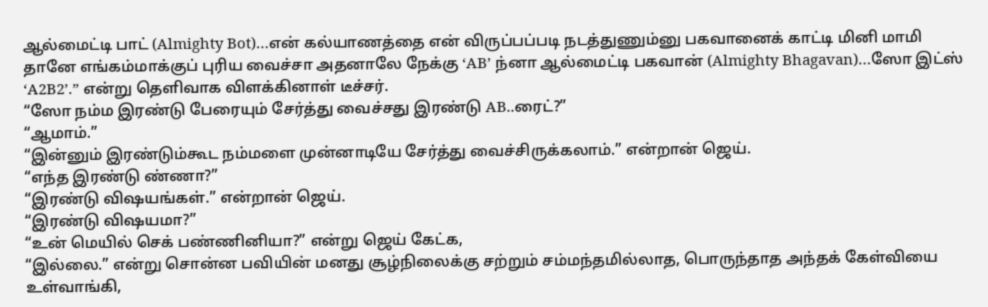ஆல்மைட்டி பாட் (Almighty Bot)…என் கல்யாணத்தை என் விருப்பப்படி நடத்துணும்னு பகவானைக் காட்டி மினி மாமி தானே எங்கம்மாக்குப் புரிய வைச்சா அதனாலே நேக்கு ‘AB’ ந்னா ஆல்மைட்டி பகவான் (Almighty Bhagavan)…ஸோ இட்ஸ் ‘A2B2’.” என்று தெளிவாக விளக்கினாள் டீச்சர்.
“ஸோ நம்ம இரண்டு பேரையும் சேர்த்து வைச்சது இரண்டு AB..ரைட்?”
“ஆமாம்.”
“இன்னும் இரண்டும்கூட நம்மளை முன்னாடியே சேர்த்து வைச்சிருக்கலாம்.” என்றான் ஜெய்.
“எந்த இரண்டு ண்ணா?”
“இரண்டு விஷயங்கள்.” என்றான் ஜெய்.
“இரண்டு விஷயமா?”
“உன் மெயில் செக் பண்ணினியா?” என்று ஜெய் கேட்க,
“இல்லை.” என்று சொன்ன பவியின் மனது சூழ்நிலைக்கு சற்றும் சம்மந்தமில்லாத, பொருந்தாத அந்தக் கேள்வியை உள்வாங்கி,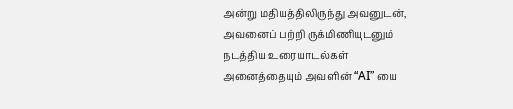அன்று மதியத்திலிருந்து அவனுடன், அவனைப் பற்றி ருக்மிணியுடனும் நடத்திய உரையாடல்கள் அனைத்தையும் அவளின் “AI” யை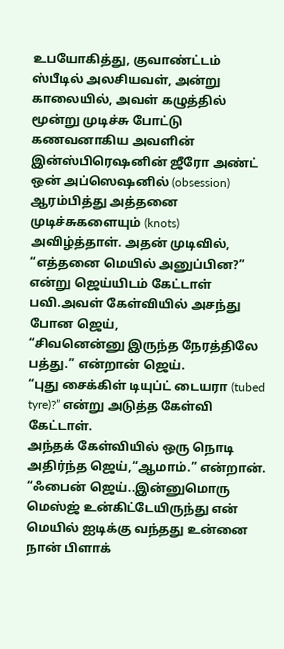உபயோகித்து, குவாண்ட்டம் ஸ்பீடில் அலசியவள், அன்று காலையில், அவள் கழுத்தில் மூன்று முடிச்சு போட்டு கணவனாகிய அவளின் இன்ஸ்பிரெஷனின் ஜீரோ அண்ட் ஒன் அப்ஸெஷனில் (obsession) ஆரம்பித்து அத்தனை முடிச்சுகளையும் (knots) அவிழ்த்தாள். அதன் முடிவில்,
“எத்தனை மெயில் அனுப்பின?” என்று ஜெய்யிடம் கேட்டாள் பவி.அவள் கேள்வியில் அசந்து போன ஜெய்,
“சிவனென்னு இருந்த நேரத்திலே பத்து.” என்றான் ஜெய்.
“புது சைக்கிள் டியுப்ட் டையரா (tubed tyre)?” என்று அடுத்த கேள்வி கேட்டாள்.
அந்தக் கேள்வியில் ஒரு நொடி அதிர்ந்த ஜெய்,“ஆமாம்.” என்றான்.
“ஃபைன் ஜெய்..இன்னுமொரு மெஸ்ஜ் உன்கிட்டேயிருந்து என் மெயில் ஐடிக்கு வந்தது உன்னை நான் பிளாக்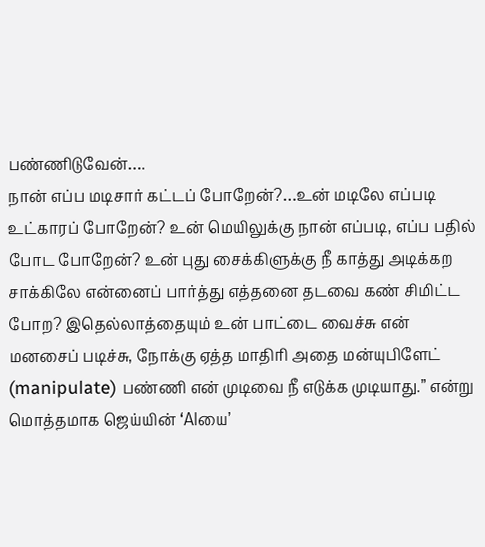பண்ணிடுவேன்….
நான் எப்ப மடிசார் கட்டப் போறேன்?…உன் மடிலே எப்படி உட்காரப் போறேன்? உன் மெயிலுக்கு நான் எப்படி, எப்ப பதில் போட போறேன்? உன் புது சைக்கிளுக்கு நீ காத்து அடிக்கற சாக்கிலே என்னைப் பார்த்து எத்தனை தடவை கண் சிமிட்ட போற? இதெல்லாத்தையும் உன் பாட்டை வைச்சு என் மனசைப் படிச்சு, நோக்கு ஏத்த மாதிரி அதை மன்யுபிளேட் (manipulate) பண்ணி என் முடிவை நீ எடுக்க முடியாது.” என்று மொத்தமாக ஜெய்யின் ‘AIயை’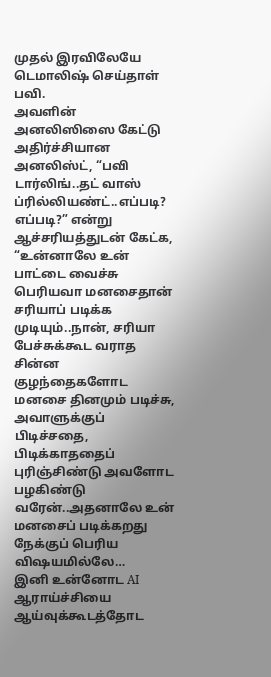முதல் இரவிலேயே டெமாலிஷ் செய்தாள் பவி.
அவளின் அனலிஸிஸை கேட்டு அதிர்ச்சியான அனலிஸ்ட், “பவி டார்லிங்..தட் வாஸ் ப்ரில்லியண்ட்..எப்படி? எப்படி?” என்று ஆச்சரியத்துடன் கேட்க,
“உன்னாலே உன் பாட்டை வைச்சு பெரியவா மனசைதான் சரியாப் படிக்க முடியும்..நான், சரியா பேச்சுக்கூட வராத சின்ன குழந்தைகளோட மனசை தினமும் படிச்சு, அவாளுக்குப் பிடிச்சதை, பிடிக்காததைப் புரிஞ்சிண்டு அவளோட பழகிண்டு வரேன்..அதனாலே உன் மனசைப் படிக்கறது நேக்குப் பெரிய விஷயமில்லே…
இனி உன்னோட AI ஆராய்ச்சியை ஆய்வுக்கூடத்தோட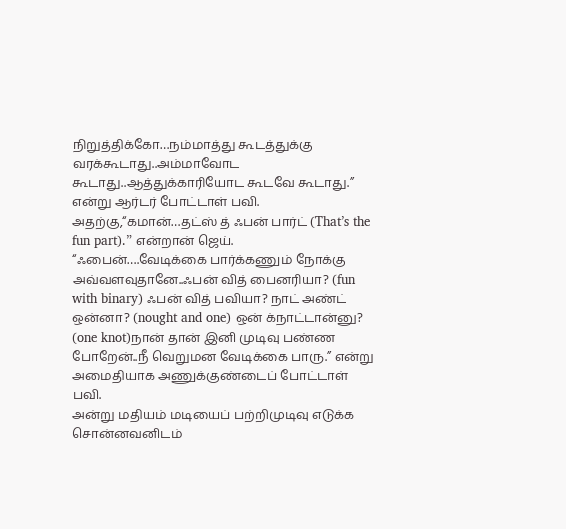நிறுத்திக்கோ…நம்மாத்து கூடத்துக்கு வரக்கூடாது..அம்மாவோட கூடாது..ஆத்துக்காரியோட கூடவே கூடாது.” என்று ஆர்டர் போட்டாள் பவி.
அதற்கு,“கமான்…தட்ஸ் த் ஃபன் பார்ட் (That’s the fun part).” என்றான் ஜெய்.
“ஃபைன்….வேடிக்கை பார்க்கணும் நோக்கு அவ்வளவுதானே..ஃபன் வித் பைனரியா? (fun with binary) ஃபன் வித் பவியா? நாட் அண்ட் ஒன்னா? (nought and one) ஒன் க்நாட்டான்னு? (one knot)நான் தான் இனி முடிவு பண்ண போறேன்..நீ வெறுமன வேடிக்கை பாரு.” என்று அமைதியாக அணுக்குண்டைப் போட்டாள் பவி.
அன்று மதியம் மடியைப் பற்றிமுடிவு எடுக்க சொன்னவனிடம்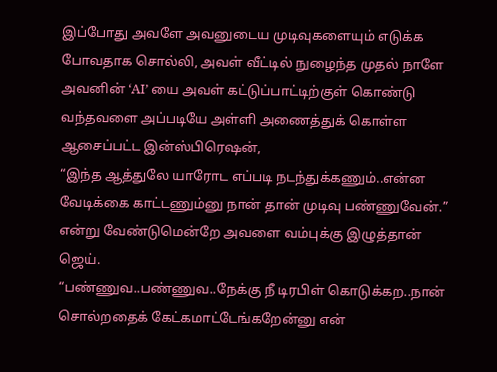இப்போது அவளே அவனுடைய முடிவுகளையும் எடுக்க போவதாக சொல்லி, அவள் வீட்டில் நுழைந்த முதல் நாளே அவனின் ‘AI’ யை அவள் கட்டுப்பாட்டிற்குள் கொண்டு வந்தவளை அப்படியே அள்ளி அணைத்துக் கொள்ள ஆசைப்பட்ட இன்ஸ்பிரெஷன்,
“இந்த ஆத்துலே யாரோட எப்படி நடந்துக்கணும்..என்ன வேடிக்கை காட்டணும்னு நான் தான் முடிவு பண்ணுவேன்.” என்று வேண்டுமென்றே அவளை வம்புக்கு இழுத்தான் ஜெய்.
“பண்ணுவ..பண்ணுவ..நேக்கு நீ டிரபிள் கொடுக்கற..நான் சொல்றதைக் கேட்கமாட்டேங்கறேன்னு என்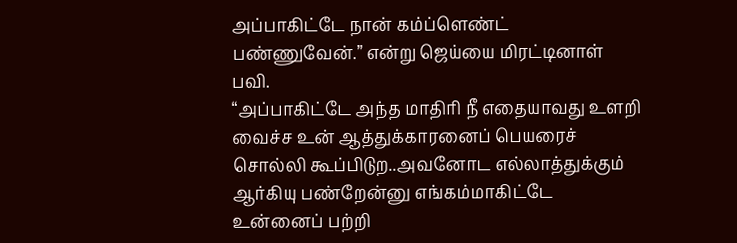அப்பாகிட்டே நான் கம்ப்ளெண்ட் பண்ணுவேன்.” என்று ஜெய்யை மிரட்டினாள் பவி.
“அப்பாகிட்டே அந்த மாதிரி நீ எதையாவது உளறி வைச்ச உன் ஆத்துக்காரனைப் பெயரைச் சொல்லி கூப்பிடுற..அவனோட எல்லாத்துக்கும் ஆர்கியு பண்றேன்னு எங்கம்மாகிட்டே உன்னைப் பற்றி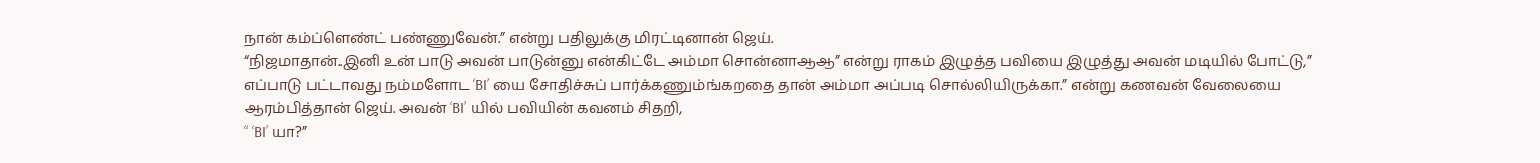நான் கம்ப்ளெண்ட் பண்ணுவேன்.” என்று பதிலுக்கு மிரட்டினான் ஜெய்.
“நிஜமாதான்..இனி உன் பாடு அவன் பாடுன்னு என்கிட்டே அம்மா சொன்னாஆஆ” என்று ராகம் இழுத்த பவியை இழுத்து அவன் மடியில் போட்டு,” எப்பாடு பட்டாவது நம்மளோட ‘BI’ யை சோதிச்சுப் பார்க்கணும்ங்கறதை தான் அம்மா அப்படி சொல்லியிருக்கா.” என்று கணவன் வேலையை ஆரம்பித்தான் ஜெய். அவன் ‘BI’ யில் பவியின் கவனம் சிதறி,
“ ‘BI’ யா?”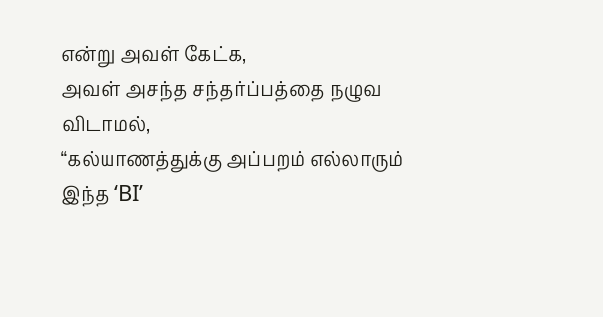என்று அவள் கேட்க,
அவள் அசந்த சந்தர்ப்பத்தை நழுவ விடாமல்,
“கல்யாணத்துக்கு அப்பறம் எல்லாரும் இந்த ‘BI’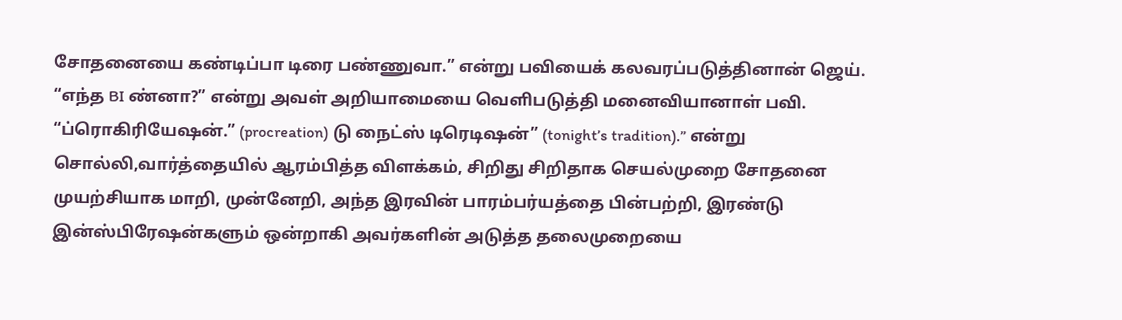சோதனையை கண்டிப்பா டிரை பண்ணுவா.” என்று பவியைக் கலவரப்படுத்தினான் ஜெய்.
“எந்த BI ண்னா?” என்று அவள் அறியாமையை வெளிபடுத்தி மனைவியானாள் பவி.
“ப்ரொகிரியேஷன்.” (procreation) டு நைட்ஸ் டிரெடிஷன்” (tonight’s tradition).” என்று சொல்லி,வார்த்தையில் ஆரம்பித்த விளக்கம், சிறிது சிறிதாக செயல்முறை சோதனை முயற்சியாக மாறி, முன்னேறி, அந்த இரவின் பாரம்பர்யத்தை பின்பற்றி, இரண்டு இன்ஸ்பிரேஷன்களும் ஒன்றாகி அவர்களின் அடுத்த தலைமுறையை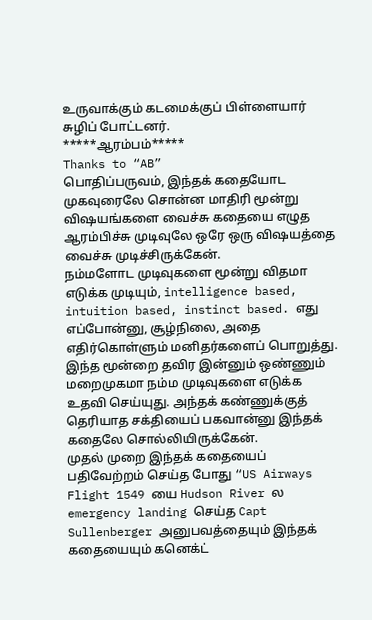உருவாக்கும் கடமைக்குப் பிள்ளையார் சுழிப் போட்டனர்.
*****ஆரம்பம்*****
Thanks to “AB”
பொதிப்பருவம், இந்தக் கதையோட முகவுரைலே சொன்ன மாதிரி மூன்று விஷயங்களை வைச்சு கதையை எழுத ஆரம்பிச்சு முடிவுலே ஒரே ஒரு விஷயத்தை வைச்சு முடிச்சிருக்கேன்.
நம்மளோட முடிவுகளை மூன்று விதமா எடுக்க முடியும், intelligence based, intuition based, instinct based. எது எப்போன்னு, சூழ்நிலை, அதை எதிர்கொள்ளும் மனிதர்களைப் பொறுத்து. இந்த மூன்றை தவிர இன்னும் ஒண்ணும் மறைமுகமா நம்ம முடிவுகளை எடுக்க உதவி செய்யுது. அந்தக் கண்ணுக்குத் தெரியாத சக்தியைப் பகவான்னு இந்தக் கதைலே சொல்லியிருக்கேன்.
முதல் முறை இந்தக் கதையைப் பதிவேற்றம் செய்த போது “US Airways Flight 1549 யை Hudson River ல emergency landing செய்த Capt Sullenberger அனுபவத்தையும் இந்தக் கதையையும் கனெக்ட்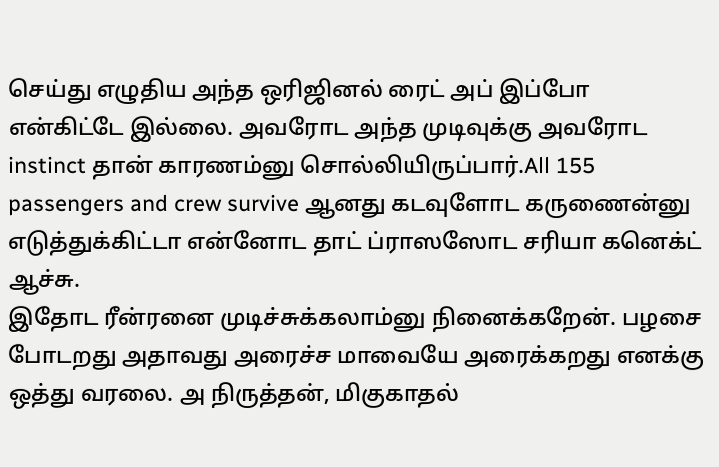செய்து எழுதிய அந்த ஒரிஜினல் ரைட் அப் இப்போ என்கிட்டே இல்லை. அவரோட அந்த முடிவுக்கு அவரோட instinct தான் காரணம்னு சொல்லியிருப்பார்.All 155 passengers and crew survive ஆனது கடவுளோட கருணைன்னு எடுத்துக்கிட்டா என்னோட தாட் ப்ராஸஸோட சரியா கனெக்ட் ஆச்சு.
இதோட ரீன்ரனை முடிச்சுக்கலாம்னு நினைக்கறேன். பழசை போடறது அதாவது அரைச்ச மாவையே அரைக்கறது எனக்கு ஒத்து வரலை. அ நிருத்தன், மிகுகாதல்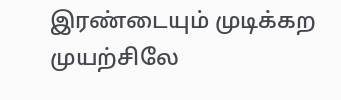இரண்டையும் முடிக்கற முயற்சிலே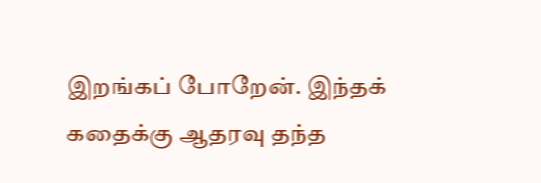இறங்கப் போறேன். இந்தக் கதைக்கு ஆதரவு தந்த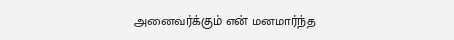அனைவர்க்கும் என் மனமார்ந்த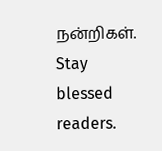நன்றிகள். Stay blessed readers.